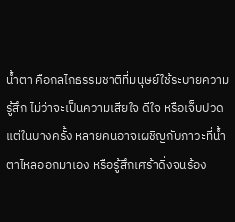น้ำตา คือกลไกธรรมชาติที่มนุษย์ใช้ระบายความรู้สึก ไม่ว่าจะเป็นความเสียใจ ดีใจ หรือเจ็บปวด แต่ในบางครั้ง หลายคนอาจเผชิญกับภาวะที่น้ำตาไหลออกมาเอง หรือรู้สึกเศร้าดิ่งจนร้อง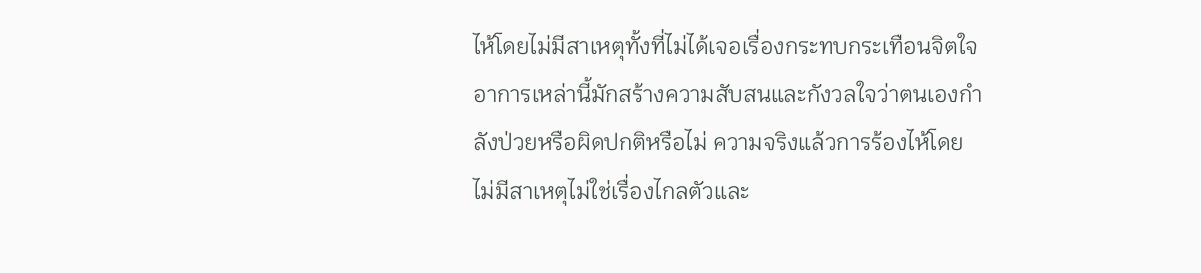ไห้โดยไม่มีสาเหตุทั้งที่ไม่ได้เจอเรื่องกระทบกระเทือนจิตใจ อาการเหล่านี้มักสร้างความสับสนและกังวลใจว่าตนเองกำลังป่วยหรือผิดปกติหรือไม่ ความจริงแล้วการร้องไห้โดยไม่มีสาเหตุไม่ใช่เรื่องไกลตัวและ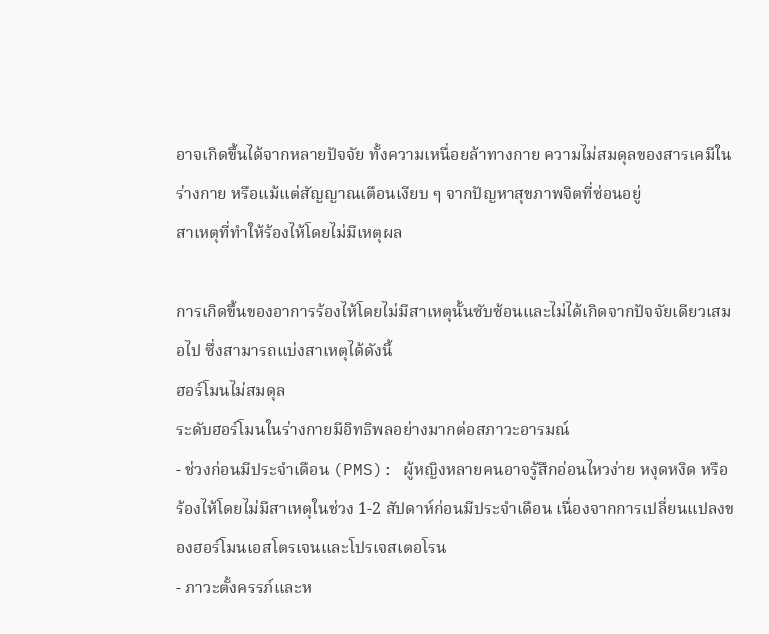อาจเกิดขึ้นได้จากหลายปัจจัย ทั้งความเหนื่อยล้าทางกาย ความไม่สมดุลของสารเคมีในร่างกาย หรือแม้แต่สัญญาณเตือนเงียบ ๆ จากปัญหาสุขภาพจิตที่ซ่อนอยู่
สาเหตุที่ทำให้ร้องไห้โดยไม่มีเหตุผล

การเกิดขึ้นของอาการร้องไห้โดยไม่มีสาเหตุนั้นซับซ้อนและไม่ได้เกิดจากปัจจัยเดียวเสมอไป ซึ่งสามารถแบ่งสาเหตุได้ดังนี้
ฮอร์โมนไม่สมดุล
ระดับฮอร์โมนในร่างกายมีอิทธิพลอย่างมากต่อสภาวะอารมณ์
- ช่วงก่อนมีประจำเดือน (PMS): ผู้หญิงหลายคนอาจรู้สึกอ่อนไหวง่าย หงุดหงิด หรือร้องไห้โดยไม่มีสาเหตุในช่วง 1-2 สัปดาห์ก่อนมีประจำเดือน เนื่องจากการเปลี่ยนแปลงของฮอร์โมนเอสโตรเจนและโปรเจสเตอโรน
- ภาวะตั้งครรภ์และห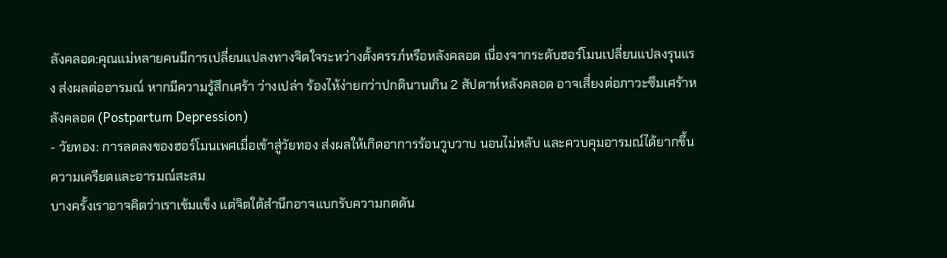ลังคลอด:คุณแม่หลายคนมีการเปลี่ยนแปลงทางจิตใจระหว่างตั้งครรภ์หรือหลังคลอด เนื่องจากระดับฮอร์โมนเปลี่ยนแปลงรุนแรง ส่งผลต่ออารมณ์ หากมีความรู้สึกเศร้า ว่างเปล่า ร้องไห้ง่ายกว่าปกตินานเกิน 2 สัปดาห์หลังคลอด อาจเสี่ยงต่อภาวะซึมเศร้าหลังคลอด (Postpartum Depression)
- วัยทอง: การลดลงของฮอร์โมนเพศเมื่อเข้าสู่วัยทอง ส่งผลให้เกิดอาการร้อนวูบวาบ นอนไม่หลับ และควบคุมอารมณ์ได้ยากขึ้น
ความเครียดและอารมณ์สะสม
บางครั้งเราอาจคิดว่าเราเข้มแข็ง แต่จิตใต้สำนึกอาจแบกรับความกดดัน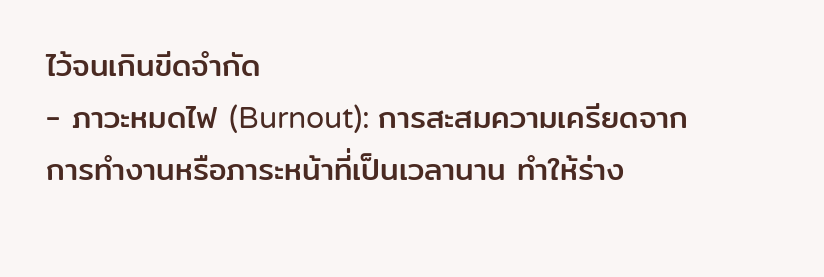ไว้จนเกินขีดจำกัด
- ภาวะหมดไฟ (Burnout): การสะสมความเครียดจากการทำงานหรือภาระหน้าที่เป็นเวลานาน ทำให้ร่าง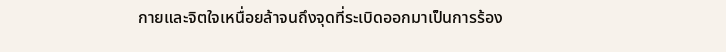กายและจิตใจเหนื่อยล้าจนถึงจุดที่ระเบิดออกมาเป็นการร้อง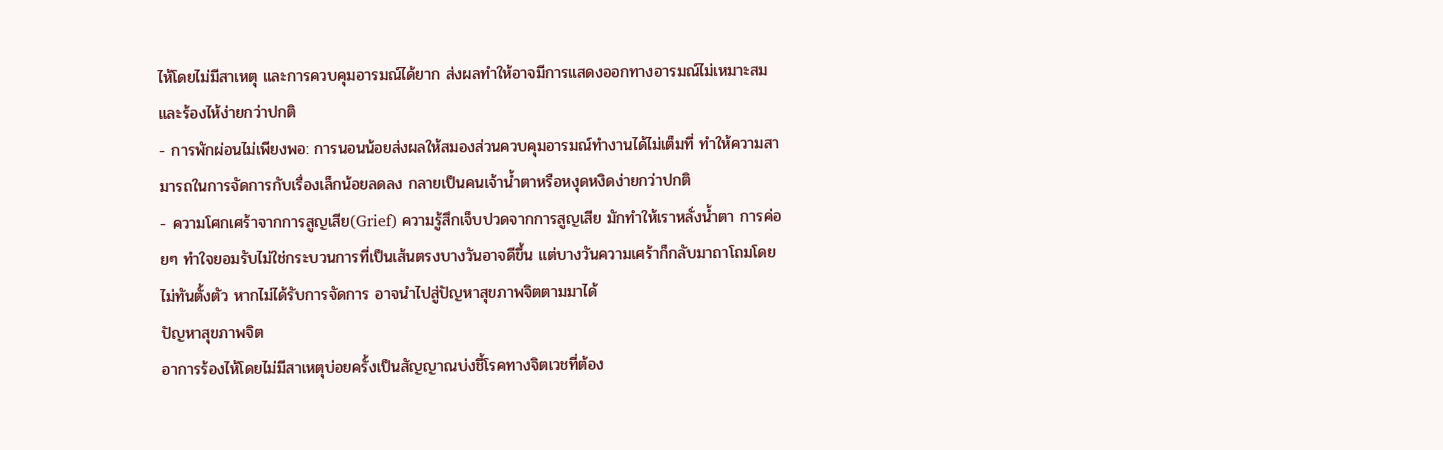ไห้โดยไม่มีสาเหตุ และการควบคุมอารมณ์ได้ยาก ส่งผลทำให้อาจมีการแสดงออกทางอารมณ์ไม่เหมาะสม และร้องไห้ง่ายกว่าปกติ
- การพักผ่อนไม่เพียงพอ: การนอนน้อยส่งผลให้สมองส่วนควบคุมอารมณ์ทำงานได้ไม่เต็มที่ ทำให้ความสามารถในการจัดการกับเรื่องเล็กน้อยลดลง กลายเป็นคนเจ้าน้ำตาหรือหงุดหงิดง่ายกว่าปกติ
- ความโศกเศร้าจากการสูญเสีย(Grief) ความรู้สึกเจ็บปวดจากการสูญเสีย มักทำให้เราหลั่งน้ำตา การค่อยๆ ทำใจยอมรับไม่ใช่กระบวนการที่เป็นเส้นตรงบางวันอาจดีขึ้น แต่บางวันความเศร้าก็กลับมาถาโถมโดยไม่ทันตั้งตัว หากไม่ได้รับการจัดการ อาจนำไปสู่ปัญหาสุขภาพจิตตามมาได้
ปัญหาสุขภาพจิต
อาการร้องไห้โดยไม่มีสาเหตุบ่อยครั้งเป็นสัญญาณบ่งชี้โรคทางจิตเวชที่ต้อง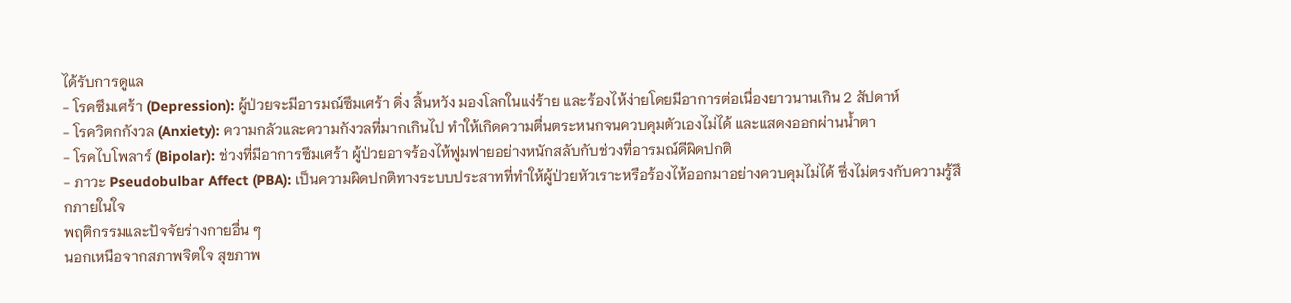ได้รับการดูแล
- โรคซึมเศร้า (Depression): ผู้ป่วยจะมีอารมณ์ซึมเศร้า ดิ่ง สิ้นหวัง มองโลกในแง่ร้าย และร้องไห้ง่ายโดยมีอาการต่อเนื่องยาวนานเกิน 2 สัปดาห์
- โรควิตกกังวล (Anxiety): ความกลัวและความกังวลที่มากเกินไป ทำให้เกิดความตื่นตระหนกจนควบคุมตัวเองไม่ได้ และแสดงออกผ่านน้ำตา
- โรคไบโพลาร์ (Bipolar): ช่วงที่มีอาการซึมเศร้า ผู้ป่วยอาจร้องไห้ฟูมฟายอย่างหนักสลับกับช่วงที่อารมณ์ดีผิดปกติ
- ภาวะ Pseudobulbar Affect (PBA): เป็นความผิดปกติทางระบบประสาทที่ทำให้ผู้ป่วยหัวเราะหรือร้องไห้ออกมาอย่างควบคุมไม่ได้ ซึ่งไม่ตรงกับความรู้สึกภายในใจ
พฤติกรรมและปัจจัยร่างกายอื่น ๆ
นอกเหนือจากสภาพจิตใจ สุขภาพ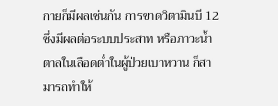กายก็มีผลเช่นกัน การขาดวิตามินบี 12 ซึ่งมีผลต่อระบบประสาท หรือภาวะน้ำตาลในเลือดต่ำในผู้ป่วยเบาหวาน ก็สามารถทำให้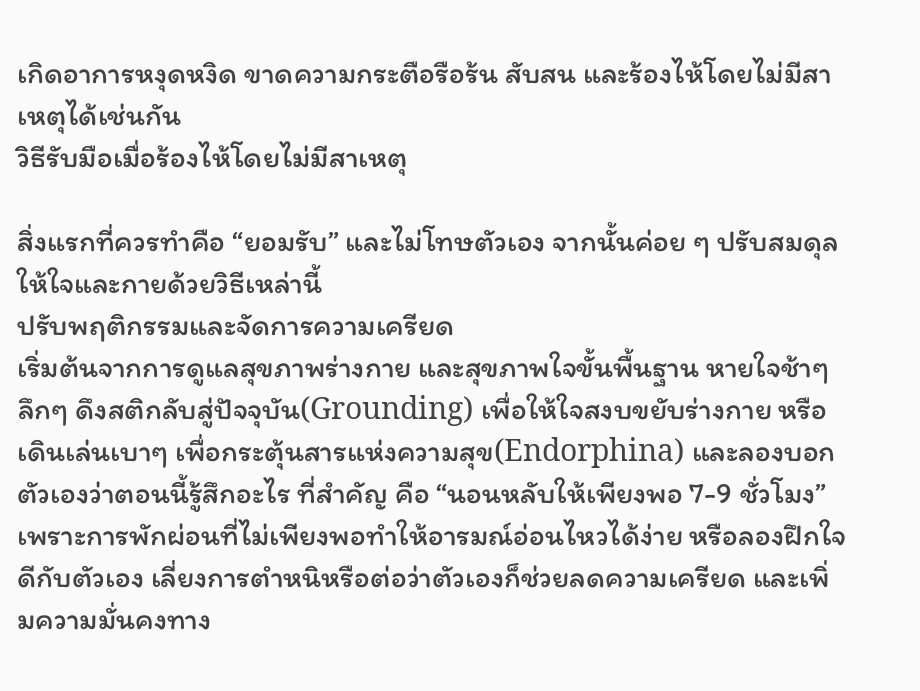เกิดอาการหงุดหงิด ขาดความกระตือรือร้น สับสน และร้องไห้โดยไม่มีสาเหตุได้เช่นกัน
วิธีรับมือเมื่อร้องไห้โดยไม่มีสาเหตุ

สิ่งแรกที่ควรทำคือ “ยอมรับ” และไม่โทษตัวเอง จากนั้นค่อย ๆ ปรับสมดุลให้ใจและกายด้วยวิธีเหล่านี้
ปรับพฤติกรรมและจัดการความเครียด
เริ่มต้นจากการดูแลสุขภาพร่างกาย และสุขภาพใจขั้นพื้นฐาน หายใจช้าๆ ลึกๆ ดึงสติกลับสู่ปัจจุบัน(Grounding) เพื่อให้ใจสงบขยับร่างกาย หรือเดินเล่นเบาๆ เพื่อกระตุ้นสารแห่งความสุข(Endorphina) และลองบอกตัวเองว่าตอนนี้รู้สึกอะไร ที่สำคัญ คือ “นอนหลับให้เพียงพอ 7-9 ชั่วโมง” เพราะการพักผ่อนที่ไม่เพียงพอทำให้อารมณ์อ่อนไหวได้ง่าย หรือลองฝึกใจดีกับตัวเอง เลี่ยงการตำหนิหรือต่อว่าตัวเองก็ช่วยลดความเครียด และเพิ่มความมั่นคงทาง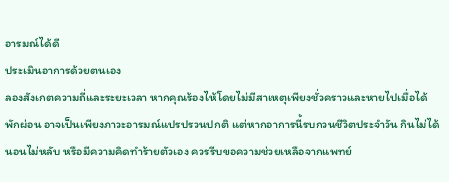อารมณ์ได้ดี
ประเมินอาการด้วยตนเอง
ลองสังเกตความถี่และระยะเวลา หากคุณร้องไห้โดยไม่มีสาเหตุเพียงชั่วคราวและหายไปเมื่อได้พักผ่อน อาจเป็นเพียงภาวะอารมณ์แปรปรวนปกติ แต่หากอาการนี้รบกวนชีวิตประจำวัน กินไม่ได้ นอนไม่หลับ หรือมีความคิดทำร้ายตัวเอง ควรรีบขอความช่วยเหลือจากแพทย์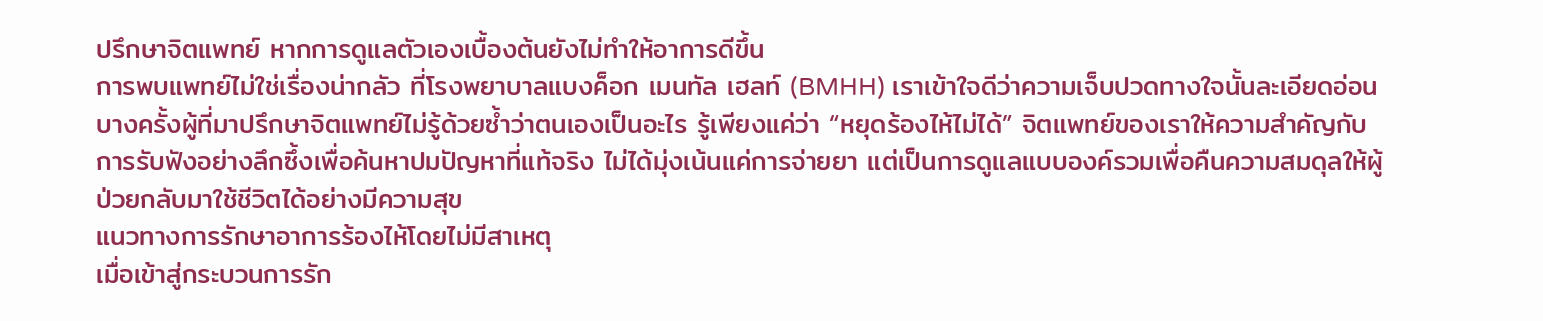ปรึกษาจิตแพทย์ หากการดูแลตัวเองเบื้องต้นยังไม่ทำให้อาการดีขึ้น
การพบแพทย์ไม่ใช่เรื่องน่ากลัว ที่โรงพยาบาลแบงค็อก เมนทัล เฮลท์ (BMHH) เราเข้าใจดีว่าความเจ็บปวดทางใจนั้นละเอียดอ่อน บางครั้งผู้ที่มาปรึกษาจิตแพทย์ไม่รู้ด้วยซ้ำว่าตนเองเป็นอะไร รู้เพียงแค่ว่า “หยุดร้องไห้ไม่ได้” จิตแพทย์ของเราให้ความสำคัญกับการรับฟังอย่างลึกซึ้งเพื่อค้นหาปมปัญหาที่แท้จริง ไม่ได้มุ่งเน้นแค่การจ่ายยา แต่เป็นการดูแลแบบองค์รวมเพื่อคืนความสมดุลให้ผู้ป่วยกลับมาใช้ชีวิตได้อย่างมีความสุข
แนวทางการรักษาอาการร้องไห้โดยไม่มีสาเหตุ
เมื่อเข้าสู่กระบวนการรัก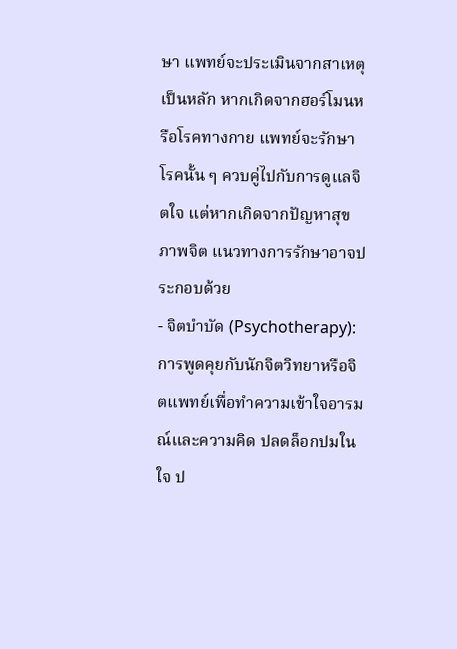ษา แพทย์จะประเมินจากสาเหตุเป็นหลัก หากเกิดจากฮอร์โมนหรือโรคทางกาย แพทย์จะรักษาโรคนั้น ๆ ควบคู่ไปกับการดูแลจิตใจ แต่หากเกิดจากปัญหาสุขภาพจิต แนวทางการรักษาอาจประกอบด้วย
- จิตบำบัด (Psychotherapy): การพูดคุยกับนักจิตวิทยาหรือจิตแพทย์เพื่อทำความเข้าใจอารมณ์และความคิด ปลดล็อกปมในใจ ป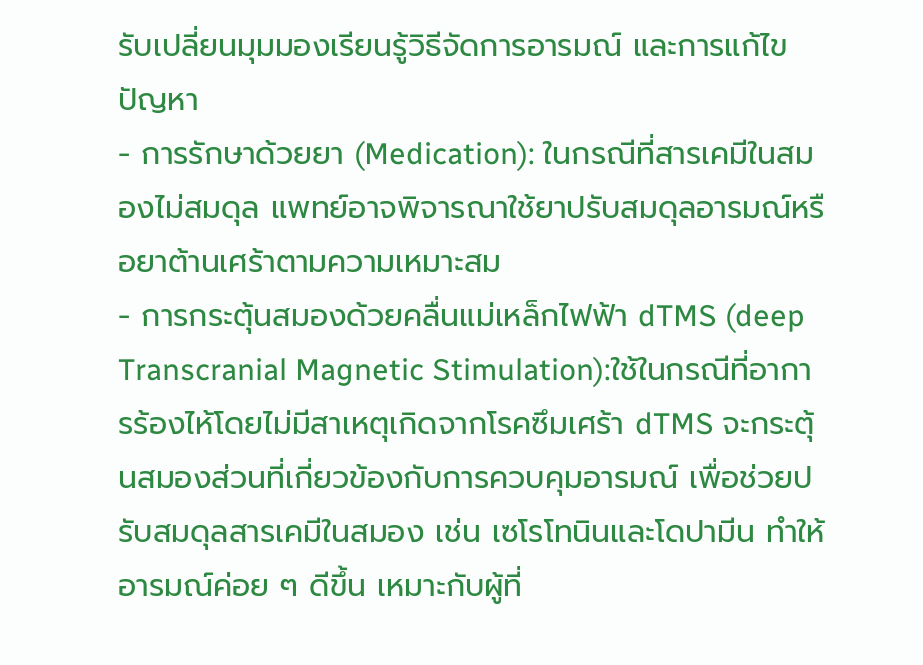รับเปลี่ยนมุมมองเรียนรู้วิธีจัดการอารมณ์ และการแก้ไขปัญหา
- การรักษาด้วยยา (Medication): ในกรณีที่สารเคมีในสมองไม่สมดุล แพทย์อาจพิจารณาใช้ยาปรับสมดุลอารมณ์หรือยาต้านเศร้าตามความเหมาะสม
- การกระตุ้นสมองด้วยคลื่นแม่เหล็กไฟฟ้า dTMS (deep Transcranial Magnetic Stimulation):ใช้ในกรณีที่อาการร้องไห้โดยไม่มีสาเหตุเกิดจากโรคซึมเศร้า dTMS จะกระตุ้นสมองส่วนที่เกี่ยวข้องกับการควบคุมอารมณ์ เพื่อช่วยปรับสมดุลสารเคมีในสมอง เช่น เซโรโทนินและโดปามีน ทำให้อารมณ์ค่อย ๆ ดีขึ้น เหมาะกับผู้ที่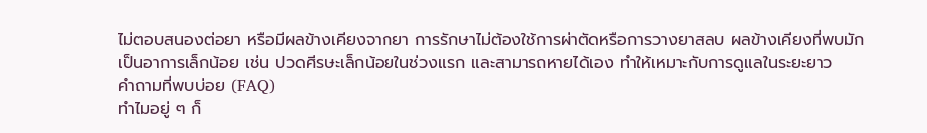ไม่ตอบสนองต่อยา หรือมีผลข้างเคียงจากยา การรักษาไม่ต้องใช้การผ่าตัดหรือการวางยาสลบ ผลข้างเคียงที่พบมักเป็นอาการเล็กน้อย เช่น ปวดศีรษะเล็กน้อยในช่วงแรก และสามารถหายได้เอง ทำให้เหมาะกับการดูแลในระยะยาว
คำถามที่พบบ่อย (FAQ)
ทำไมอยู่ ๆ ก็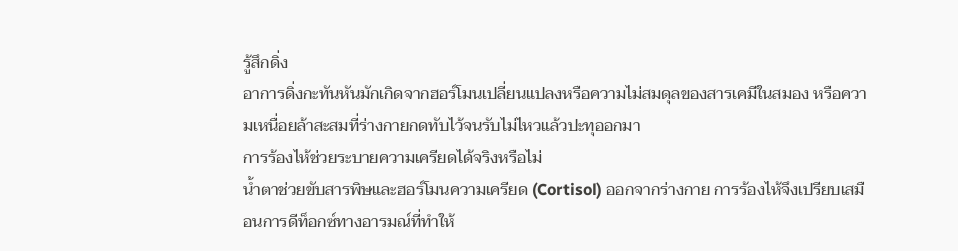รู้สึกดิ่ง
อาการดิ่งกะทันหันมักเกิดจากฮอร์โมนเปลี่ยนแปลงหรือความไม่สมดุลของสารเคมีในสมอง หรือความเหนื่อยล้าสะสมที่ร่างกายกดทับไว้จนรับไม่ไหวแล้วปะทุออกมา
การร้องไห้ช่วยระบายความเครียดได้จริงหรือไม่
น้ำตาช่วยขับสารพิษและฮอร์โมนความเครียด (Cortisol) ออกจากร่างกาย การร้องไห้จึงเปรียบเสมือนการดีท็อกซ์ทางอารมณ์ที่ทำให้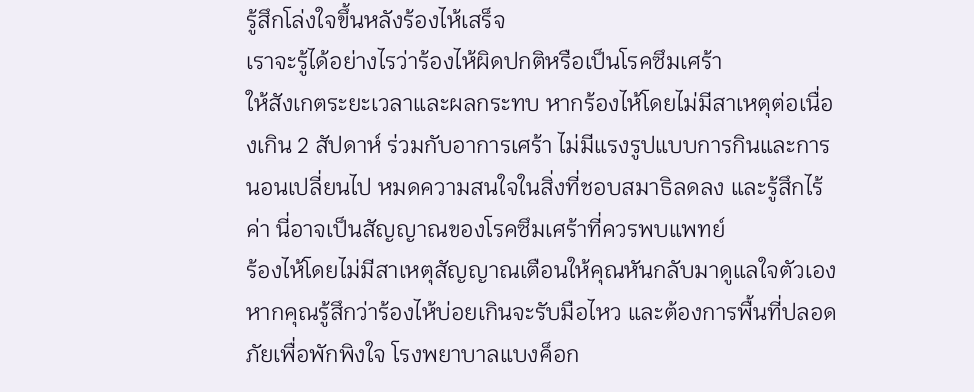รู้สึกโล่งใจขึ้นหลังร้องไห้เสร็จ
เราจะรู้ได้อย่างไรว่าร้องไห้ผิดปกติหรือเป็นโรคซึมเศร้า
ให้สังเกตระยะเวลาและผลกระทบ หากร้องไห้โดยไม่มีสาเหตุต่อเนื่องเกิน 2 สัปดาห์ ร่วมกับอาการเศร้า ไม่มีแรงรูปแบบการกินและการนอนเปลี่ยนไป หมดความสนใจในสิ่งที่ชอบสมาธิลดลง และรู้สึกไร้ค่า นี่อาจเป็นสัญญาณของโรคซึมเศร้าที่ควรพบแพทย์
ร้องไห้โดยไม่มีสาเหตุสัญญาณเตือนให้คุณหันกลับมาดูแลใจตัวเอง
หากคุณรู้สึกว่าร้องไห้บ่อยเกินจะรับมือไหว และต้องการพื้นที่ปลอดภัยเพื่อพักพิงใจ โรงพยาบาลแบงค็อก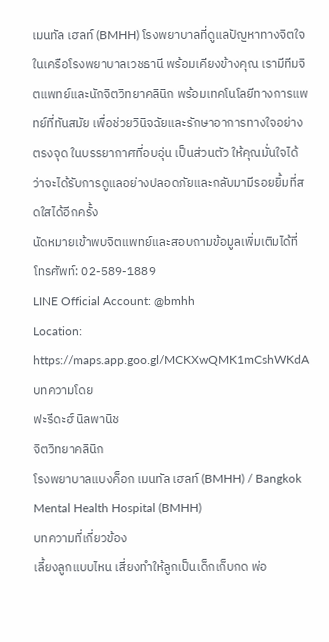เมนทัล เฮลท์ (BMHH) โรงพยาบาลที่ดูแลปัญหาทางจิตใจในเครือโรงพยาบาลเวชธานี พร้อมเคียงข้างคุณ เรามีทีมจิตแพทย์และนักจิตวิทยาคลินิก พร้อมเทคโนโลยีทางการแพทย์ที่ทันสมัย เพื่อช่วยวินิจฉัยและรักษาอาการทางใจอย่างตรงจุด ในบรรยากาศที่อบอุ่น เป็นส่วนตัว ให้คุณมั่นใจได้ว่าจะได้รับการดูแลอย่างปลอดภัยและกลับมามีรอยยิ้มที่สดใสได้อีกครั้ง
นัดหมายเข้าพบจิตแพทย์และสอบถามข้อมูลเพิ่มเติมได้ที่
โทรศัพท์: 02-589-1889
LINE Official Account: @bmhh
Location: https://maps.app.goo.gl/MCKXwQMK1mCshWKdA
บทความโดย
ฟะรีดะฮ์ นิลพานิช
จิตวิทยาคลินิก
โรงพยาบาลแบงค็อก เมนทัล เฮลท์ (BMHH) / Bangkok Mental Health Hospital (BMHH)
บทความที่เกี่ยวข้อง
เลี้ยงลูกแบบไหน เสี่ยงทำให้ลูกเป็นเด็กเก็บกด พ่อ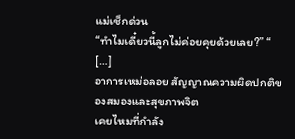แม่เช็กด่วน
“ทำไมเดี๋ยวนี้ลูกไม่ค่อยคุยด้วยเลย?” “ […]
อาการเหม่อลอย สัญญาณความผิดปกติของสมองและสุขภาพจิต
เคยไหมที่กำลัง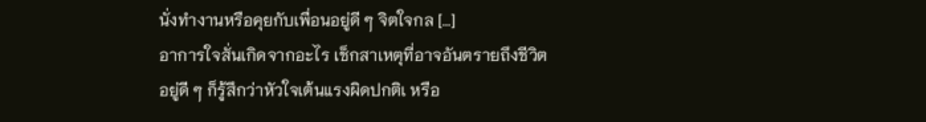นั่งทำงานหรือคุยกับเพื่อนอยู่ดี ๆ จิตใจกล […]
อาการใจสั่นเกิดจากอะไร เช็กสาเหตุที่อาจอันตรายถึงชีวิต
อยู่ดี ๆ ก็รู้สึกว่าหัวใจเต้นแรงผิดปกติเ หรือ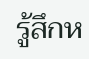รู้สึกห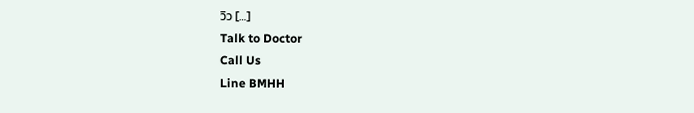วิว […]
Talk to Doctor
Call Us
Line BMHH